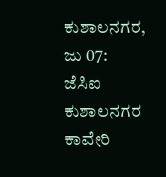ಕುಶಾಲನಗರ, ಜು 07: ಜೆಸಿಐ ಕುಶಾಲನಗರ ಕಾವೇರಿ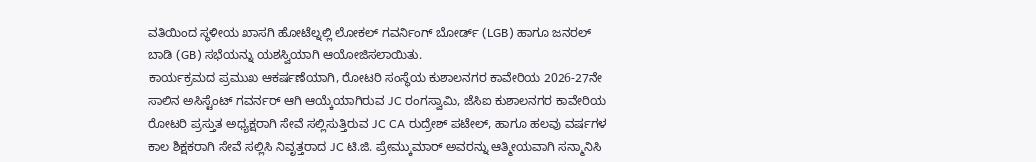ವತಿಯಿಂದ ಸ್ಥಳೀಯ ಖಾಸಗಿ ಹೋಟೆಲ್ನಲ್ಲಿ ಲೋಕಲ್ ಗವರ್ನಿಂಗ್ ಬೋರ್ಡ್ (LGB) ಹಾಗೂ ಜನರಲ್ ಬಾಡಿ (GB) ಸಭೆಯನ್ನು ಯಶಸ್ವಿಯಾಗಿ ಆಯೋಜಿಸಲಾಯಿತು.
ಕಾರ್ಯಕ್ರಮದ ಪ್ರಮುಖ ಆಕರ್ಷಣೆಯಾಗಿ, ರೋಟರಿ ಸಂಸ್ಥೆಯ ಕುಶಾಲನಗರ ಕಾವೇರಿಯ 2026-27ನೇ ಸಾಲಿನ ಅಸಿಸ್ಟೆಂಟ್ ಗವರ್ನರ್ ಆಗಿ ಆಯ್ಕೆಯಾಗಿರುವ JC ರಂಗಸ್ವಾಮಿ, ಜೆಸಿಐ ಕುಶಾಲನಗರ ಕಾವೇರಿಯ ರೋಟರಿ ಪ್ರಸ್ತುತ ಅಧ್ಯಕ್ಷರಾಗಿ ಸೇವೆ ಸಲ್ಲಿಸುತ್ತಿರುವ JC CA ರುದ್ರೇಶ್ ಪಟೇಲ್, ಹಾಗೂ ಹಲವು ವರ್ಷಗಳ ಕಾಲ ಶಿಕ್ಷಕರಾಗಿ ಸೇವೆ ಸಲ್ಲಿಸಿ ನಿವೃತ್ತರಾದ JC ಟಿ.ಜಿ. ಪ್ರೇಮ್ಕುಮಾರ್ ಅವರನ್ನು ಆತ್ಮೀಯವಾಗಿ ಸನ್ಮಾನಿಸಿ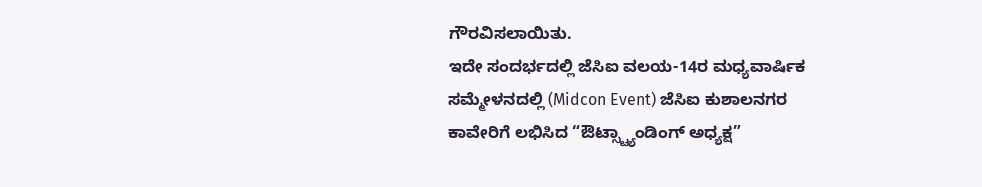ಗೌರವಿಸಲಾಯಿತು.
ಇದೇ ಸಂದರ್ಭದಲ್ಲಿ ಜೆಸಿಐ ವಲಯ-14ರ ಮಧ್ಯವಾರ್ಷಿಕ ಸಮ್ಮೇಳನದಲ್ಲಿ (Midcon Event) ಜೆಸಿಐ ಕುಶಾಲನಗರ ಕಾವೇರಿಗೆ ಲಭಿಸಿದ “ಔಟ್ಸ್ಟ್ಯಾಂಡಿಂಗ್ ಅಧ್ಯಕ್ಷ”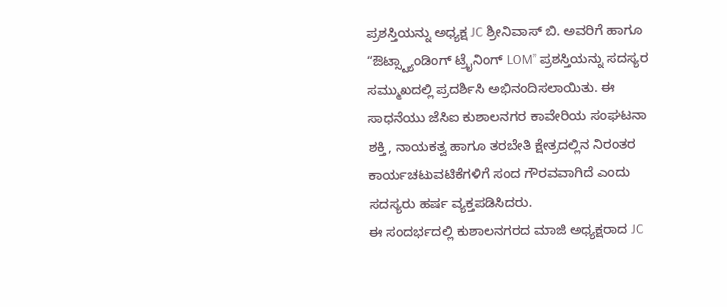ಪ್ರಶಸ್ತಿಯನ್ನು ಅಧ್ಯಕ್ಷ JC ಶ್ರೀನಿವಾಸ್ ಬಿ. ಅವರಿಗೆ ಹಾಗೂ “ಔಟ್ಸ್ಟ್ಯಾಂಡಿಂಗ್ ಟ್ರೈನಿಂಗ್ LOM” ಪ್ರಶಸ್ತಿಯನ್ನು ಸದಸ್ಯರ ಸಮ್ಮುಖದಲ್ಲಿ ಪ್ರದರ್ಶಿಸಿ ಅಭಿನಂದಿಸಲಾಯಿತು. ಈ ಸಾಧನೆಯು ಜೆಸಿಐ ಕುಶಾಲನಗರ ಕಾವೇರಿಯ ಸಂಘಟನಾ ಶಕ್ತಿ, ನಾಯಕತ್ವ ಹಾಗೂ ತರಬೇತಿ ಕ್ಷೇತ್ರದಲ್ಲಿನ ನಿರಂತರ ಕಾರ್ಯಚಟುವಟಿಕೆಗಳಿಗೆ ಸಂದ ಗೌರವವಾಗಿದೆ ಎಂದು ಸದಸ್ಯರು ಹರ್ಷ ವ್ಯಕ್ತಪಡಿಸಿದರು.
ಈ ಸಂದರ್ಭದಲ್ಲಿ ಕುಶಾಲನಗರದ ಮಾಜಿ ಅಧ್ಯಕ್ಷರಾದ JC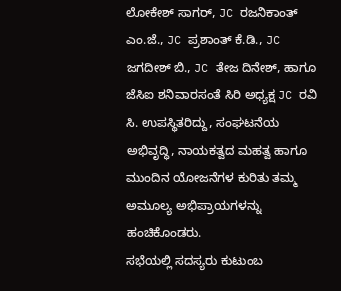ಲೋಕೇಶ್ ಸಾಗರ್, JC ರಜನಿಕಾಂತ್ ಎಂ.ಜೆ., JC ಪ್ರಶಾಂತ್ ಕೆ.ಡಿ., JC ಜಗದೀಶ್ ಬಿ., JC ತೇಜ ದಿನೇಶ್, ಹಾಗೂ ಜೆಸಿಐ ಶನಿವಾರಸಂತೆ ಸಿರಿ ಅಧ್ಯಕ್ಷ JC ರವಿ ಸಿ. ಉಪಸ್ಥಿತರಿದ್ದು, ಸಂಘಟನೆಯ ಅಭಿವೃದ್ಧಿ, ನಾಯಕತ್ವದ ಮಹತ್ವ ಹಾಗೂ ಮುಂದಿನ ಯೋಜನೆಗಳ ಕುರಿತು ತಮ್ಮ ಅಮೂಲ್ಯ ಅಭಿಪ್ರಾಯಗಳನ್ನು ಹಂಚಿಕೊಂಡರು.
ಸಭೆಯಲ್ಲಿ ಸದಸ್ಯರು ಕುಟುಂಬ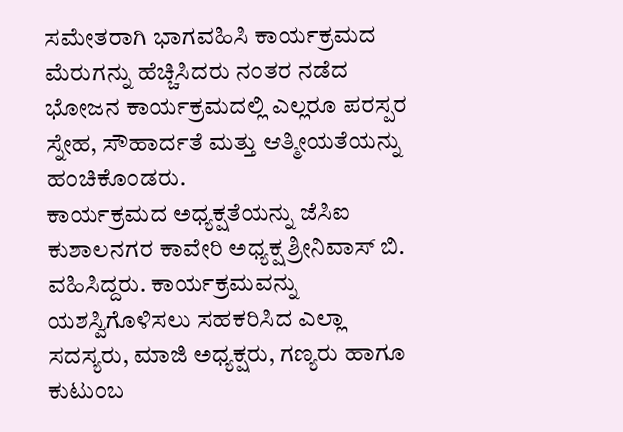ಸಮೇತರಾಗಿ ಭಾಗವಹಿಸಿ ಕಾರ್ಯಕ್ರಮದ ಮೆರುಗನ್ನು ಹೆಚ್ಚಿಸಿದರು ನಂತರ ನಡೆದ ಭೋಜನ ಕಾರ್ಯಕ್ರಮದಲ್ಲಿ ಎಲ್ಲರೂ ಪರಸ್ಪರ ಸ್ನೇಹ, ಸೌಹಾರ್ದತೆ ಮತ್ತು ಆತ್ಮೀಯತೆಯನ್ನು ಹಂಚಿಕೊಂಡರು.
ಕಾರ್ಯಕ್ರಮದ ಅಧ್ಯಕ್ಷತೆಯನ್ನು ಜೆಸಿಐ ಕುಶಾಲನಗರ ಕಾವೇರಿ ಅಧ್ಯಕ್ಷ ಶ್ರೀನಿವಾಸ್ ಬಿ. ವಹಿಸಿದ್ದರು. ಕಾರ್ಯಕ್ರಮವನ್ನು ಯಶಸ್ವಿಗೊಳಿಸಲು ಸಹಕರಿಸಿದ ಎಲ್ಲಾ ಸದಸ್ಯರು, ಮಾಜಿ ಅಧ್ಯಕ್ಷರು, ಗಣ್ಯರು ಹಾಗೂ ಕುಟುಂಬ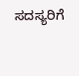ಸದಸ್ಯರಿಗೆ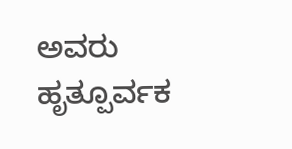ಅವರು ಹೃತ್ಪೂರ್ವಕ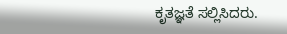ಕೃತಜ್ಞತೆ ಸಲ್ಲಿಸಿದರು.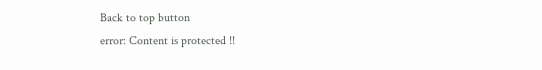Back to top button
error: Content is protected !!